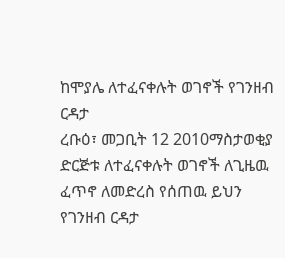ከሞያሌ ለተፈናቀሉት ወገኖች የገንዘብ ርዳታ
ረቡዕ፣ መጋቢት 12 2010ማስታወቂያ
ድርጅቱ ለተፈናቀሉት ወገኖች ለጊዜዉ ፈጥኖ ለመድረስ የሰጠዉ ይህን የገንዘብ ርዳታ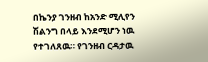በኬንያ ገንዘብ ከአንድ ሚሊየን ሽልንግ በላይ እንደሚሆን ነዉ የተገለጸዉ። የገንዘብ ርዳታዉ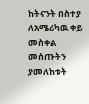ከትናንት በስተያ ለአሜሪካዉ ቀይ መስቀል መሰጡትን ያመለከቱት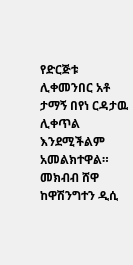የድርጅቱ ሊቀመንበር አቶ ታማኝ በየነ ርዳታዉ ሊቀጥል እንደሚችልም አመልክተዋል። መክብብ ሸዋ ከዋሽንግተን ዲሲ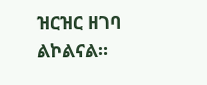ዝርዝር ዘገባ ልኮልናል።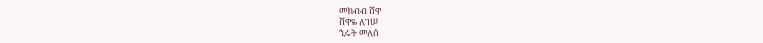መክብብ ሸዋ
ሸዋዬ ለገሠ
ኂሩት መለሰ